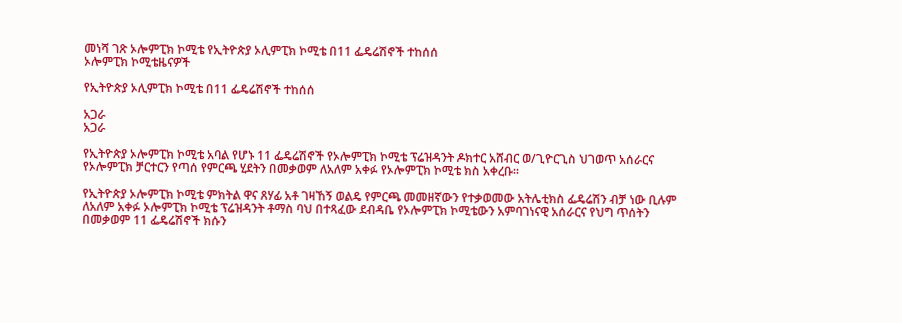መነሻ ገጽ ኦሎምፒክ ኮሚቴ የኢትዮጵያ ኦሊምፒክ ኮሚቴ በ11 ፌዴሬሽኖች ተከሰሰ
ኦሎምፒክ ኮሚቴዜናዎች

የኢትዮጵያ ኦሊምፒክ ኮሚቴ በ11 ፌዴሬሽኖች ተከሰሰ

አጋራ
አጋራ

የኢትዮጵያ ኦሎምፒክ ኮሚቴ አባል የሆኑ 11 ፌዴሬሽኖች የኦሎምፒክ ኮሚቴ ፕሬዝዳንት ዶክተር አሸብር ወ/ጊዮርጊስ ህገወጥ አሰራርና የኦሎምፒክ ቻርተርን የጣሰ የምርጫ ሂደትን በመቃወም ለአለም አቀፉ የኦሎምፒክ ኮሚቴ ክስ አቀረቡ።

የኢትዮጵያ ኦሎምፒክ ኮሚቴ ምክትል ዋና ጸሃፊ አቶ ገዛኸኝ ወልዴ የምርጫ መመዘኛውን የተቃወመው አትሌቲክስ ፌዴሬሽን ብቻ ነው ቢሉም ለአለም አቀፉ ኦሎምፒክ ኮሚቴ ፕሬዝዳንት ቶማስ ባህ በተጻፈው ደብዳቤ የኦሎምፒክ ኮሚቴውን አምባገነናዊ አሰራርና የህግ ጥሰትን በመቃወም 11 ፌዴሬሽኖች ክሱን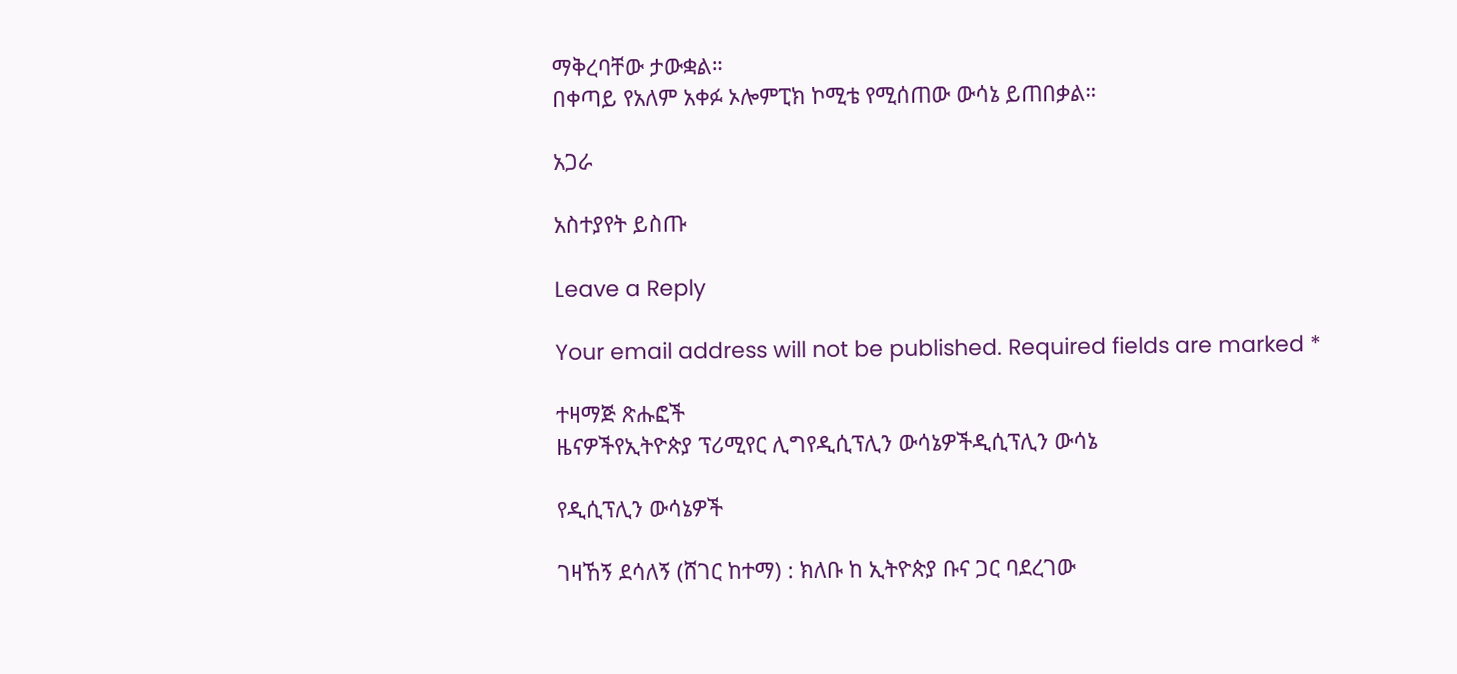ማቅረባቸው ታውቋል።
በቀጣይ የአለም አቀፉ ኦሎምፒክ ኮሚቴ የሚሰጠው ውሳኔ ይጠበቃል።

አጋራ

አስተያየት ይስጡ

Leave a Reply

Your email address will not be published. Required fields are marked *

ተዛማጅ ጽሑፎች
ዜናዎችየኢትዮጵያ ፕሪሚየር ሊግየዲሲፕሊን ውሳኔዎችዲሲፕሊን ውሳኔ

የዲሲፕሊን ውሳኔዎች

ገዛኸኝ ደሳለኝ (ሸገር ከተማ) : ክለቡ ከ ኢትዮጵያ ቡና ጋር ባደረገው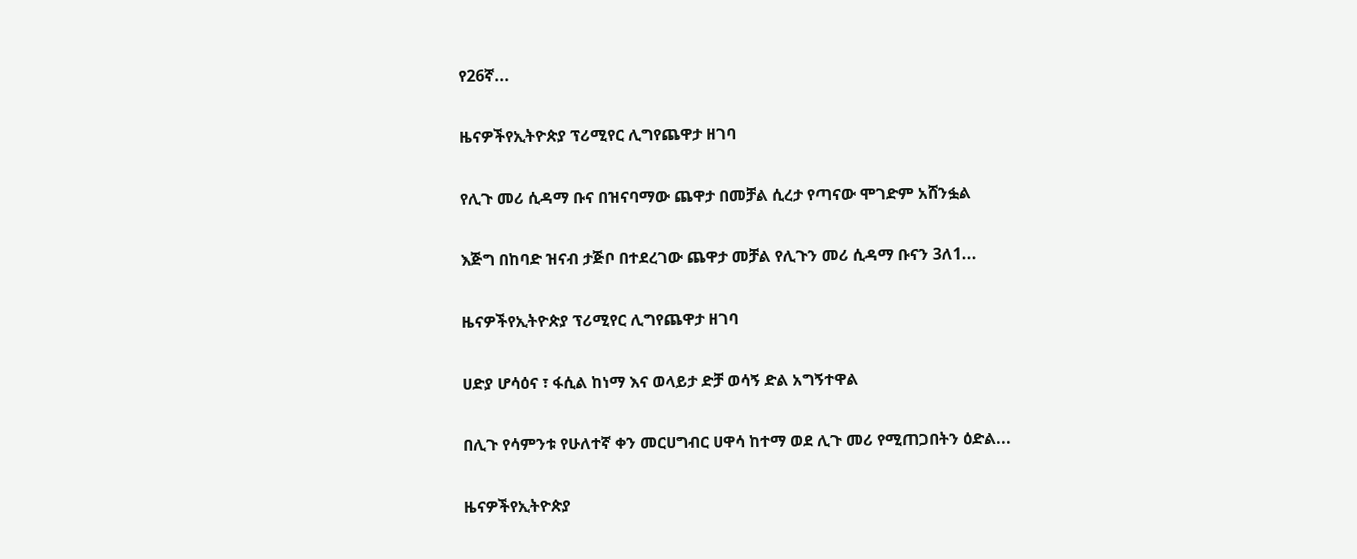የ26ኛ...

ዜናዎችየኢትዮጵያ ፕሪሚየር ሊግየጨዋታ ዘገባ

የሊጉ መሪ ሲዳማ ቡና በዝናባማው ጨዋታ በመቻል ሲረታ የጣናው ሞገድም አሸንፏል

እጅግ በከባድ ዝናብ ታጅቦ በተደረገው ጨዋታ መቻል የሊጉን መሪ ሲዳማ ቡናን 3ለ1...

ዜናዎችየኢትዮጵያ ፕሪሚየር ሊግየጨዋታ ዘገባ

ሀድያ ሆሳዕና ፣ ፋሲል ከነማ እና ወላይታ ድቻ ወሳኝ ድል አግኝተዋል

በሊጉ የሳምንቱ የሁለተኛ ቀን መርሀግብር ሀዋሳ ከተማ ወደ ሊጉ መሪ የሚጠጋበትን ዕድል...

ዜናዎችየኢትዮጵያ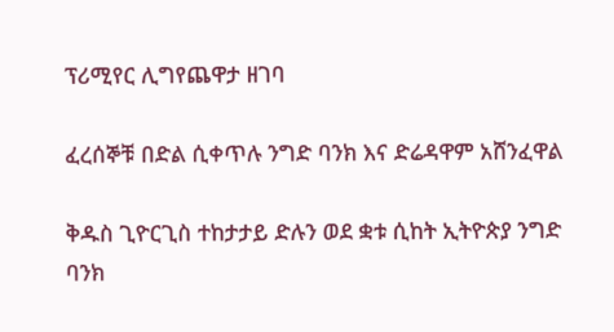ፕሪሚየር ሊግየጨዋታ ዘገባ

ፈረሰኞቹ በድል ሲቀጥሉ ንግድ ባንክ እና ድሬዳዋም አሸንፈዋል

ቅዱስ ጊዮርጊስ ተከታታይ ድሉን ወደ ቋቱ ሲከት ኢትዮጵያ ንግድ ባንክ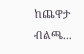ከጨዋታ ብልጫ...